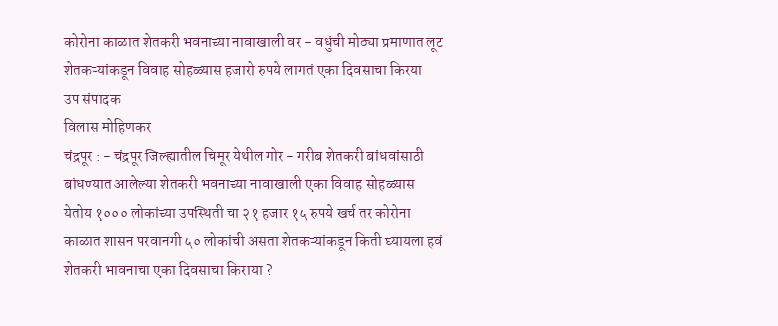कोरोना काळात शेतकरी भवनाच्या नावाखाली वर - वधुंची मोठ्या प्रमाणात लूट
शेतकऱ्यांकडून विवाह सोहळ्यास हजारो रुपये लागतं एका दिवसाचा किरया
उप संपादक
विलास मोहिणकर
चंद्रपूर : - चंद्रपूर जिल्ह्यातील चिमूर येथील गोर - गरीब शेतकरी बांधवांसाठी बांधण्यात आलेल्या शेतकरी भवनाच्या नावाखाली एका विवाह सोहळ्यास येतोय १००० लोकांच्या उपस्थिती चा २१ हजार १५ रुपये खर्च तर कोरोना काळात शासन परवानगी ५० लोकांची असता शेतकऱ्यांकडून किती घ्यायला हवं शेतकरी भावनाचा एका दिवसाचा किराया ?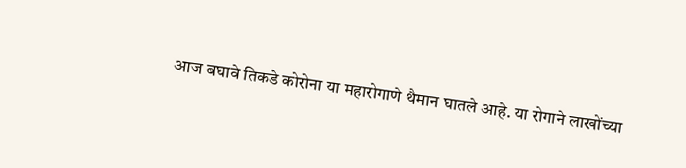आज बघावे तिकडे कोरोना या महारोगाणे थैमान घातले आहे. या रोगाने लाखोंच्या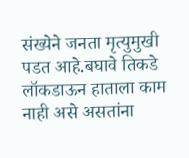संख्येने जनता मृत्युमुखी पडत आहे.बघावे तिकडे लॉकडाऊन हाताला काम नाही असे असतांना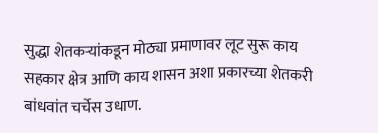सुद्धा शेतकऱ्यांकडून मोठ्या प्रमाणावर लूट सुरू काय सहकार क्षेत्र आणि काय शासन अशा प्रकारच्या शेतकरी बांधवांत चर्चेस उधाण.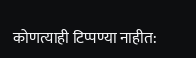कोणत्याही टिप्पण्या नाहीत: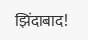झिंदाबाद!